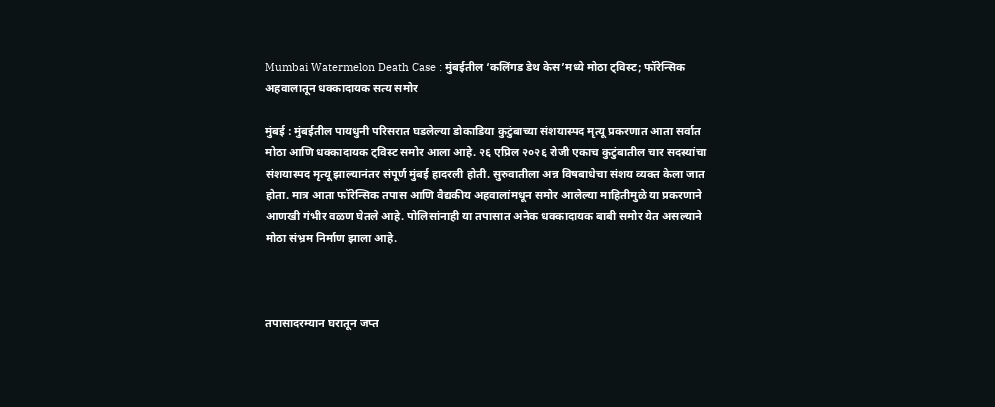Mumbai Watermelon Death Case : मुंबईतील ‘कलिंगड डेथ केस’मध्ये मोठा ट्विस्ट; फॉरेन्सिक अहवालातून धक्कादायक सत्य समोर

मुंबई : मुंबईतील पायधुनी परिसरात घडलेल्या डोकाडिया कुटुंबाच्या संशयास्पद मृत्यू प्रकरणात आता सर्वात मोठा आणि धक्कादायक ट्विस्ट समोर आला आहे. २६ एप्रिल २०२६ रोजी एकाच कुटुंबातील चार सदस्यांचा संशयास्पद मृत्यू झाल्यानंतर संपूर्ण मुंबई हादरली होती. सुरुवातीला अन्न विषबाधेचा संशय व्यक्त केला जात होता. मात्र आता फॉरेन्सिक तपास आणि वैद्यकीय अहवालांमधून समोर आलेल्या माहितीमुळे या प्रकरणाने आणखी गंभीर वळण घेतले आहे. पोलिसांनाही या तपासात अनेक धक्कादायक बाबी समोर येत असल्याने मोठा संभ्रम निर्माण झाला आहे.



तपासादरम्यान घरातून जप्त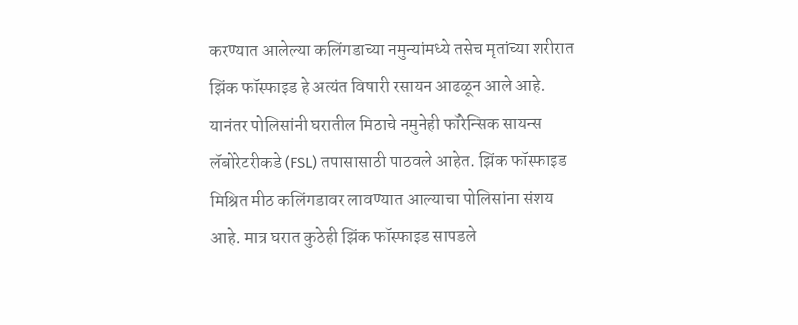करण्यात आलेल्या कलिंगडाच्या नमुन्यांमध्ये तसेच मृतांच्या शरीरात झिंक फॉस्फाइड हे अत्यंत विषारी रसायन आढळून आले आहे. यानंतर पोलिसांनी घरातील मिठाचे नमुनेही फॉरेन्सिक सायन्स लॅबोरेटरीकडे (FSL) तपासासाठी पाठवले आहेत. झिंक फॉस्फाइड मिश्रित मीठ कलिंगडावर लावण्यात आल्याचा पोलिसांना संशय आहे. मात्र घरात कुठेही झिंक फॉस्फाइड सापडले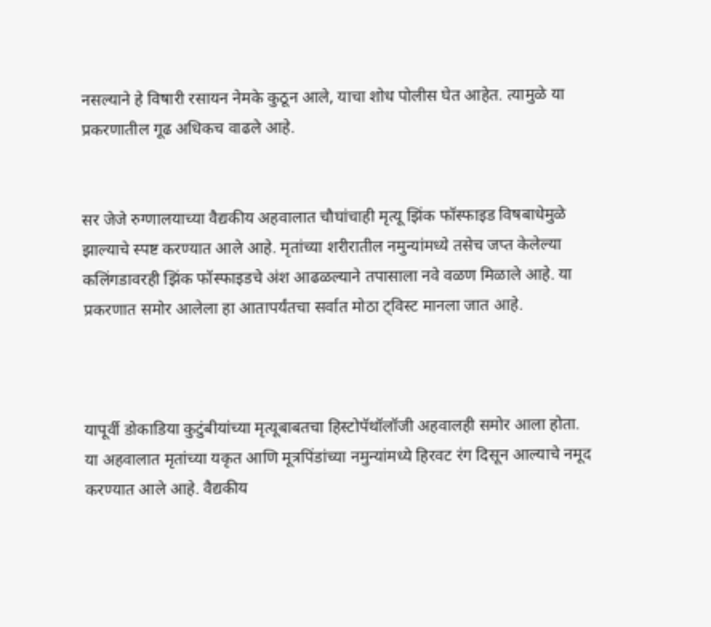नसल्याने हे विषारी रसायन नेमके कुठून आले, याचा शोध पोलीस घेत आहेत. त्यामुळे या प्रकरणातील गूढ अधिकच वाढले आहे.


सर जेजे रुग्णालयाच्या वैद्यकीय अहवालात चौघांचाही मृत्यू झिंक फॉस्फाइड विषबाधेमुळे झाल्याचे स्पष्ट करण्यात आले आहे. मृतांच्या शरीरातील नमुन्यांमध्ये तसेच जप्त केलेल्या कलिंगडावरही झिंक फॉस्फाइडचे अंश आढळल्याने तपासाला नवे वळण मिळाले आहे. या प्रकरणात समोर आलेला हा आतापर्यंतचा सर्वात मोठा ट्विस्ट मानला जात आहे.



यापूर्वी डोकाडिया कुटुंबीयांच्या मृत्यूबाबतचा हिस्टोपॅथॉलॉजी अहवालही समोर आला होता. या अहवालात मृतांच्या यकृत आणि मूत्रपिंडांच्या नमुन्यांमध्ये हिरवट रंग दिसून आल्याचे नमूद करण्यात आले आहे. वैद्यकीय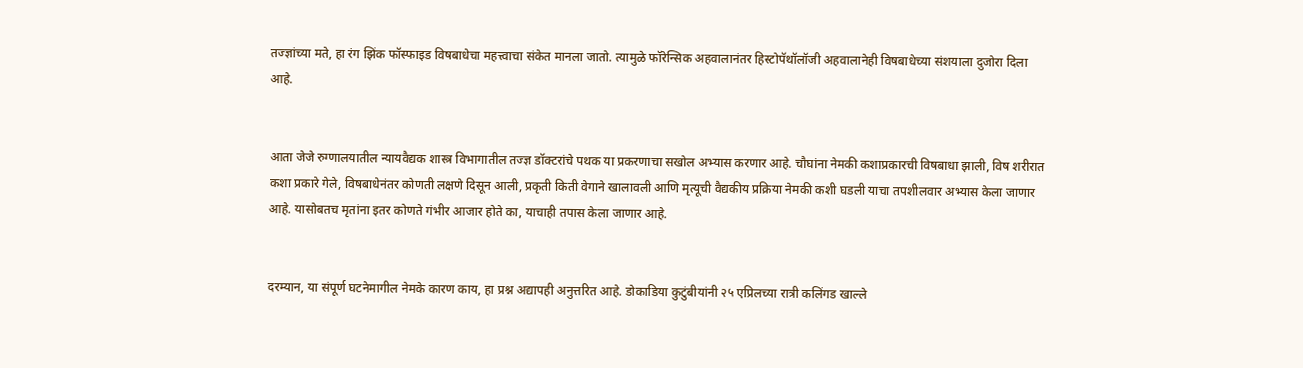तज्ज्ञांच्या मते, हा रंग झिंक फॉस्फाइड विषबाधेचा महत्त्वाचा संकेत मानला जातो. त्यामुळे फॉरेन्सिक अहवालानंतर हिस्टोपॅथॉलॉजी अहवालानेही विषबाधेच्या संशयाला दुजोरा दिला आहे.


आता जेजे रुग्णालयातील न्यायवैद्यक शास्त्र विभागातील तज्ज्ञ डॉक्टरांचे पथक या प्रकरणाचा सखोल अभ्यास करणार आहे. चौघांना नेमकी कशाप्रकारची विषबाधा झाली, विष शरीरात कशा प्रकारे गेले, विषबाधेनंतर कोणती लक्षणे दिसून आली, प्रकृती किती वेगाने खालावली आणि मृत्यूची वैद्यकीय प्रक्रिया नेमकी कशी घडली याचा तपशीलवार अभ्यास केला जाणार आहे. यासोबतच मृतांना इतर कोणते गंभीर आजार होते का, याचाही तपास केला जाणार आहे.


दरम्यान, या संपूर्ण घटनेमागील नेमके कारण काय, हा प्रश्न अद्यापही अनुत्तरित आहे. डोकाडिया कुटुंबीयांनी २५ एप्रिलच्या रात्री कलिंगड खाल्ले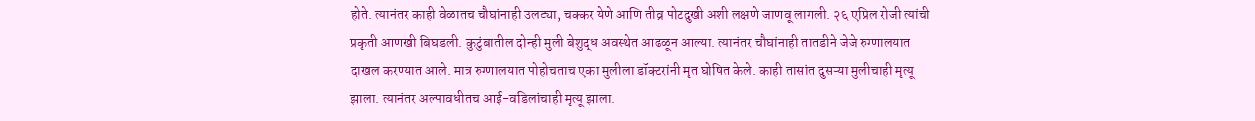होते. त्यानंतर काही वेळातच चौघांनाही उलट्या, चक्कर येणे आणि तीव्र पोटदुखी अशी लक्षणे जाणवू लागली. २६ एप्रिल रोजी त्यांची प्रकृती आणखी बिघडली. कुटुंबातील दोन्ही मुली बेशुद्ध अवस्थेत आढळून आल्या. त्यानंतर चौघांनाही तातडीने जेजे रुग्णालयात दाखल करण्यात आले. मात्र रुग्णालयात पोहोचताच एका मुलीला डॉक्टरांनी मृत घोषित केले. काही तासांत दुसऱ्या मुलीचाही मृत्यू झाला. त्यानंतर अल्पावधीतच आई-वडिलांचाही मृत्यू झाला.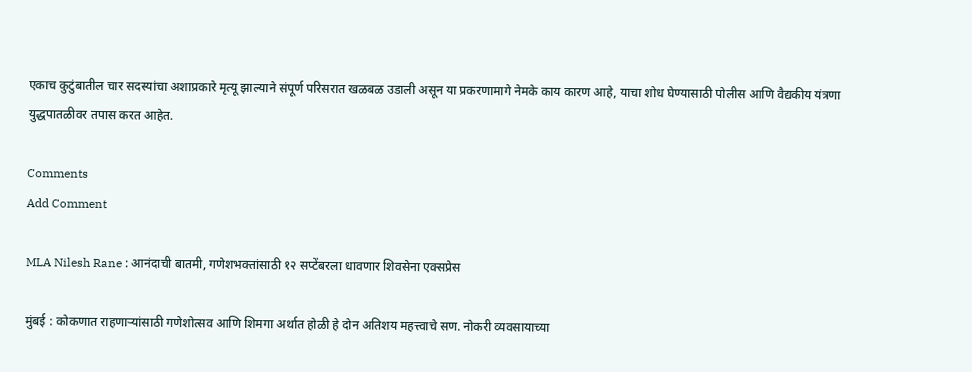एकाच कुटुंबातील चार सदस्यांचा अशाप्रकारे मृत्यू झाल्याने संपूर्ण परिसरात खळबळ उडाली असून या प्रकरणामागे नेमके काय कारण आहे, याचा शोध घेण्यासाठी पोलीस आणि वैद्यकीय यंत्रणा युद्धपातळीवर तपास करत आहेत.

Comments
Add Comment

MLA Nilesh Rane : आनंदाची बातमी, गणेशभक्तांसाठी १२ सप्टेंबरला धावणार शिवसेना एक्सप्रेस

मुंबई : कोकणात राहणाऱ्यांसाठी गणेशोत्सव आणि शिमगा अर्थात होळी हे दोन अतिशय महत्त्वाचे सण. नोकरी व्यवसायाच्या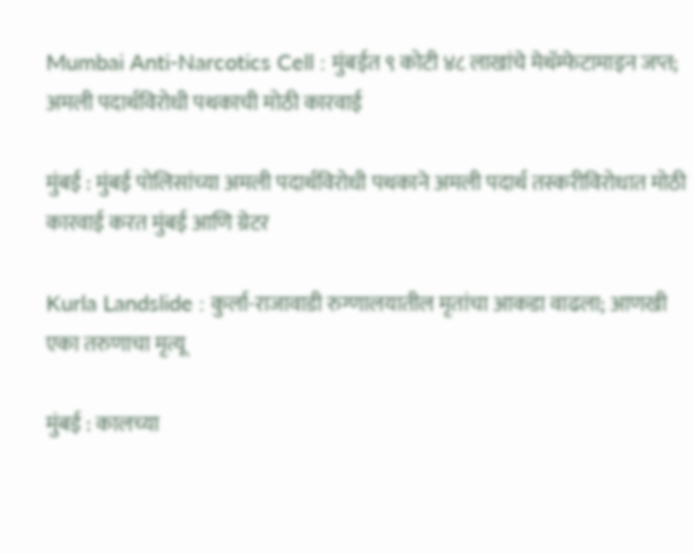Mumbai Anti-Narcotics Cell : मुंबईत ९ कोटी ४८ लाखांचे मेथॅम्फेटामाइन जप्त; अमली पदार्थविरोधी पथकाची मोठी कारवाई

मुंबई : मुंबई पोलिसांच्या अमली पदार्थविरोधी पथकाने अमली पदार्थ तस्करीविरोधात मोठी कारवाई करत मुंबई आणि ग्रेटर

Kurla Landslide : कुर्ला-राजावाडी रुग्णालयातील मृतांचा आकडा वाढला; आणखी एका तरुणाचा मृत्यू

मुंबई : कालच्या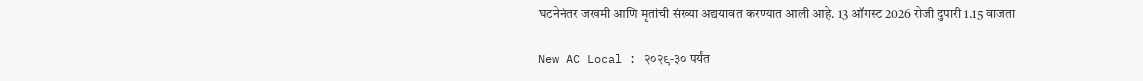घटनेनंतर जखमी आणि मृतांची संख्या अद्ययावत करण्यात आली आहे. 13 ऑगस्ट 2026 रोजी दुपारी 1.15 वाजता

New AC Local : २०२९-३० पर्यंत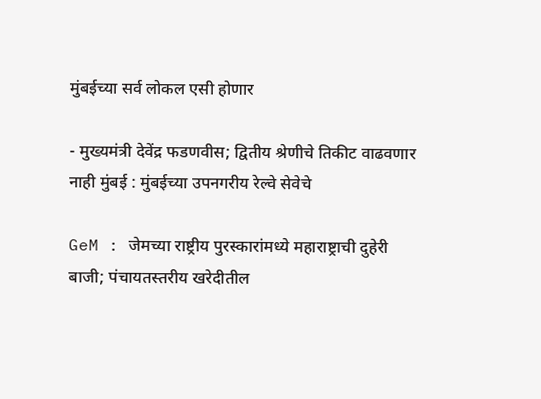मुंबईच्या सर्व लोकल एसी होणार

- मुख्यमंत्री देवेंद्र फडणवीस; द्वितीय श्रेणीचे तिकीट वाढवणार नाही मुंबई : मुंबईच्या उपनगरीय रेल्वे सेवेचे

GeM : जेमच्या राष्ट्रीय पुरस्कारांमध्ये महाराष्ट्राची दुहेरी बाजी; पंचायतस्तरीय खरेदीतील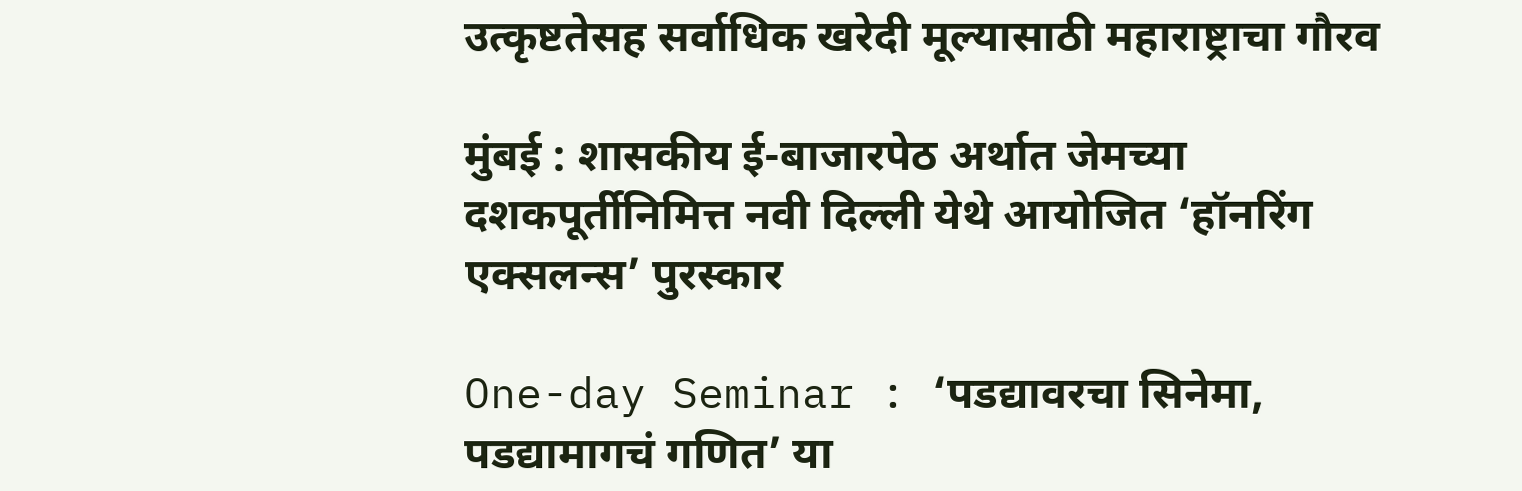उत्कृष्टतेसह सर्वाधिक खरेदी मूल्यासाठी महाराष्ट्राचा गौरव

मुंबई : शासकीय ई-बाजारपेठ अर्थात जेमच्या दशकपूर्तीनिमित्त नवी दिल्ली येथे आयोजित ‘हॉनरिंग एक्सलन्स’ पुरस्कार

One-day Seminar : ‘पडद्यावरचा सिनेमा, पडद्यामागचं गणित’ या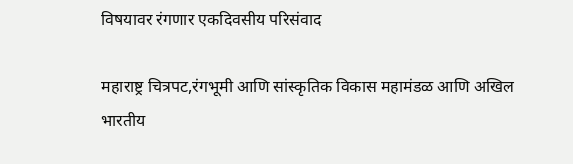विषयावर रंगणार एकदिवसीय परिसंवाद

महाराष्ट्र चित्रपट,रंगभूमी आणि सांस्कृतिक विकास महामंडळ आणि अखिल भारतीय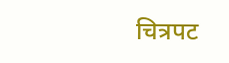चित्रपट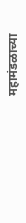महामंडळाच्या